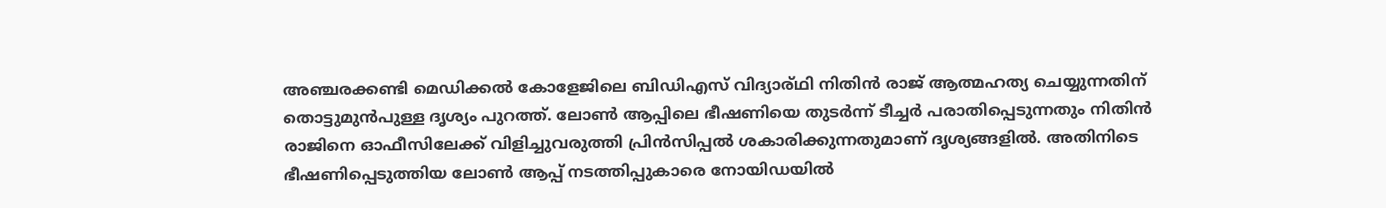അഞ്ചരക്കണ്ടി മെഡിക്കൽ കോളേജിലെ ബിഡിഎസ് വിദ്യാര്ഥി നിതിൻ രാജ് ആത്മഹത്യ ചെയ്യുന്നതിന് തൊട്ടുമുൻപുള്ള ദൃശ്യം പുറത്ത്. ലോൺ ആപ്പിലെ ഭീഷണിയെ തുടർന്ന് ടീച്ചർ പരാതിപ്പെടുന്നതും നിതിൻ രാജിനെ ഓഫീസിലേക്ക് വിളിച്ചുവരുത്തി പ്രിൻസിപ്പൽ ശകാരിക്കുന്നതുമാണ് ദൃശ്യങ്ങളിൽ. അതിനിടെ ഭീഷണിപ്പെടുത്തിയ ലോൺ ആപ്പ് നടത്തിപ്പുകാരെ നോയിഡയിൽ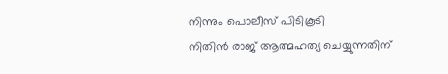നിന്നും പൊലീസ് പിടികൂടി
നിതിൻ രാജ് ആത്മഹത്യ ചെയ്യുന്നതിന്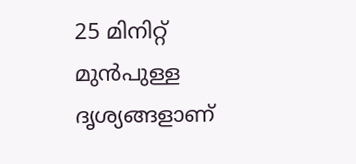25 മിനിറ്റ് മുൻപുള്ള ദൃശ്യങ്ങളാണ്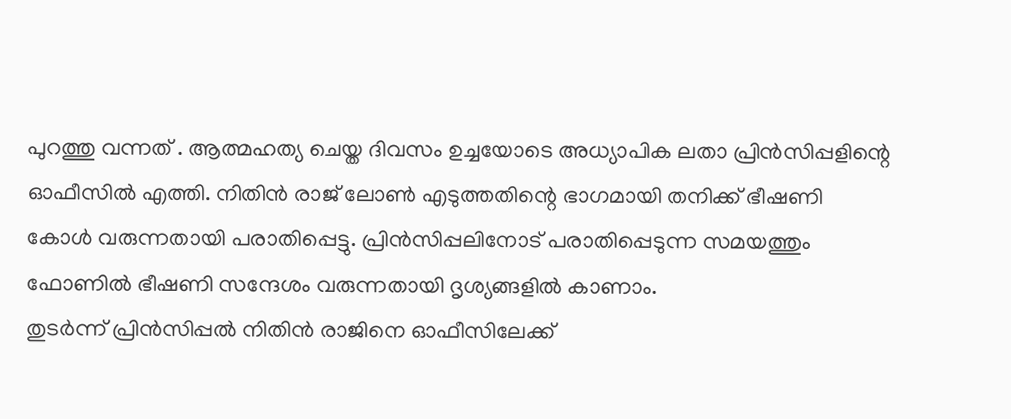പുറത്തു വന്നത് . ആത്മഹത്യ ചെയ്ത ദിവസം ഉച്ചയോടെ അധ്യാപിക ലതാ പ്രിൻസിപ്പളിന്റെ ഓഫീസിൽ എത്തി. നിതിൻ രാജ് ലോൺ എടുത്തതിന്റെ ഭാഗമായി തനിക്ക് ഭീഷണി കോൾ വരുന്നതായി പരാതിപ്പെട്ടു. പ്രിൻസിപ്പലിനോട് പരാതിപ്പെടുന്ന സമയത്തും ഫോണിൽ ഭീഷണി സന്ദേശം വരുന്നതായി ദൃശ്യങ്ങളിൽ കാണാം.
തുടർന്ന് പ്രിൻസിപ്പൽ നിതിൻ രാജിനെ ഓഫീസിലേക്ക്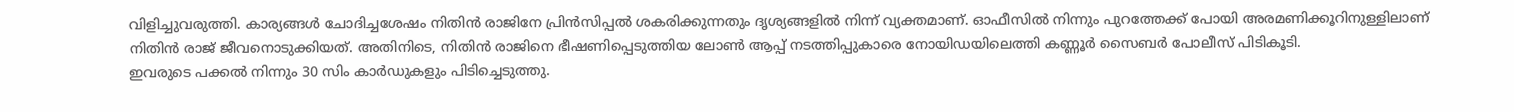വിളിച്ചുവരുത്തി. കാര്യങ്ങൾ ചോദിച്ചശേഷം നിതിൻ രാജിനേ പ്രിൻസിപ്പൽ ശകരിക്കുന്നതും ദൃശ്യങ്ങളിൽ നിന്ന് വ്യക്തമാണ്. ഓഫീസിൽ നിന്നും പുറത്തേക്ക് പോയി അരമണിക്കൂറിനുള്ളിലാണ് നിതിൻ രാജ് ജീവനൊടുക്കിയത്. അതിനിടെ, നിതിൻ രാജിനെ ഭീഷണിപ്പെടുത്തിയ ലോൺ ആപ്പ് നടത്തിപ്പുകാരെ നോയിഡയിലെത്തി കണ്ണൂർ സൈബർ പോലീസ് പിടികൂടി.
ഇവരുടെ പക്കൽ നിന്നും 30 സിം കാർഡുകളും പിടിച്ചെടുത്തു.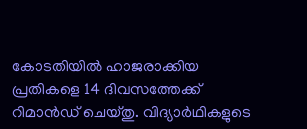കോടതിയിൽ ഹാജരാക്കിയ പ്രതികളെ 14 ദിവസത്തേക്ക് റിമാൻഡ് ചെയ്തു. വിദ്യാർഥികളുടെ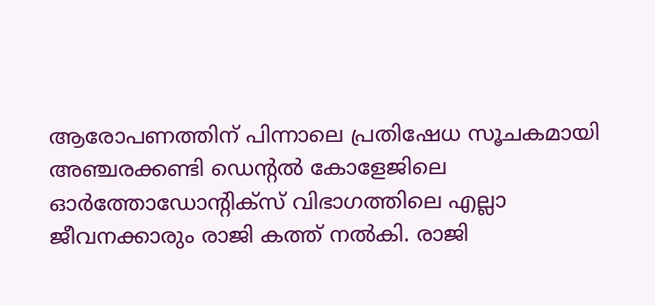ആരോപണത്തിന് പിന്നാലെ പ്രതിഷേധ സൂചകമായി അഞ്ചരക്കണ്ടി ഡെന്റൽ കോളേജിലെ ഓർത്തോഡോന്റിക്സ് വിഭാഗത്തിലെ എല്ലാ ജീവനക്കാരും രാജി കത്ത് നൽകി. രാജി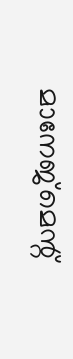മാനേജ്മെന്റ്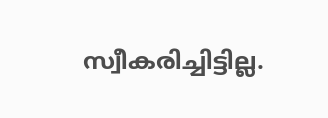സ്വീകരിച്ചിട്ടില്ല.